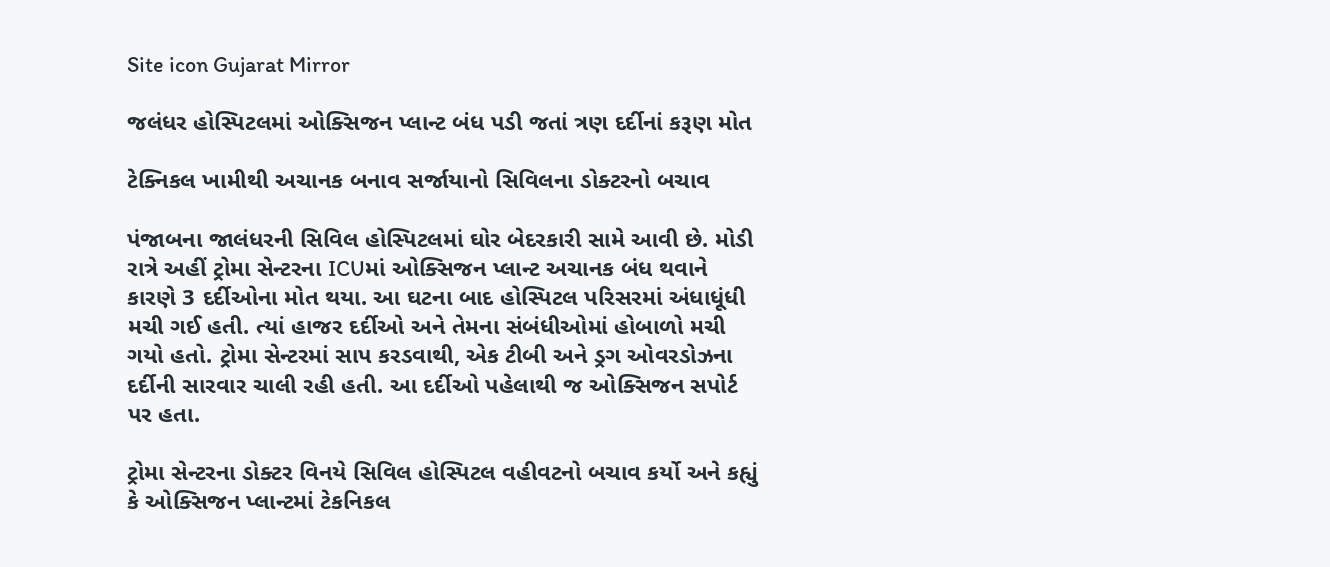Site icon Gujarat Mirror

જલંધર હોસ્પિટલમાં ઓક્સિજન પ્લાન્ટ બંધ પડી જતાં ત્રણ દર્દીનાં કરૂણ મોત

ટેક્નિકલ ખામીથી અચાનક બનાવ સર્જાયાનો સિવિલના ડોક્ટરનો બચાવ

પંજાબના જાલંધરની સિવિલ હોસ્પિટલમાં ઘોર બેદરકારી સામે આવી છે. મોડી રાત્રે અહીં ટ્રોમા સેન્ટરના ICUમાં ઓક્સિજન પ્લાન્ટ અચાનક બંધ થવાને કારણે 3 દર્દીઓના મોત થયા. આ ઘટના બાદ હોસ્પિટલ પરિસરમાં અંધાધૂંધી મચી ગઈ હતી. ત્યાં હાજર દર્દીઓ અને તેમના સંબંધીઓમાં હોબાળો મચી ગયો હતો. ટ્રોમા સેન્ટરમાં સાપ કરડવાથી, એક ટીબી અને ડ્રગ ઓવરડોઝના દર્દીની સારવાર ચાલી રહી હતી. આ દર્દીઓ પહેલાથી જ ઓક્સિજન સપોર્ટ પર હતા.

ટ્રોમા સેન્ટરના ડોક્ટર વિનયે સિવિલ હોસ્પિટલ વહીવટનો બચાવ કર્યો અને કહ્યું કે ઓક્સિજન પ્લાન્ટમાં ટેકનિકલ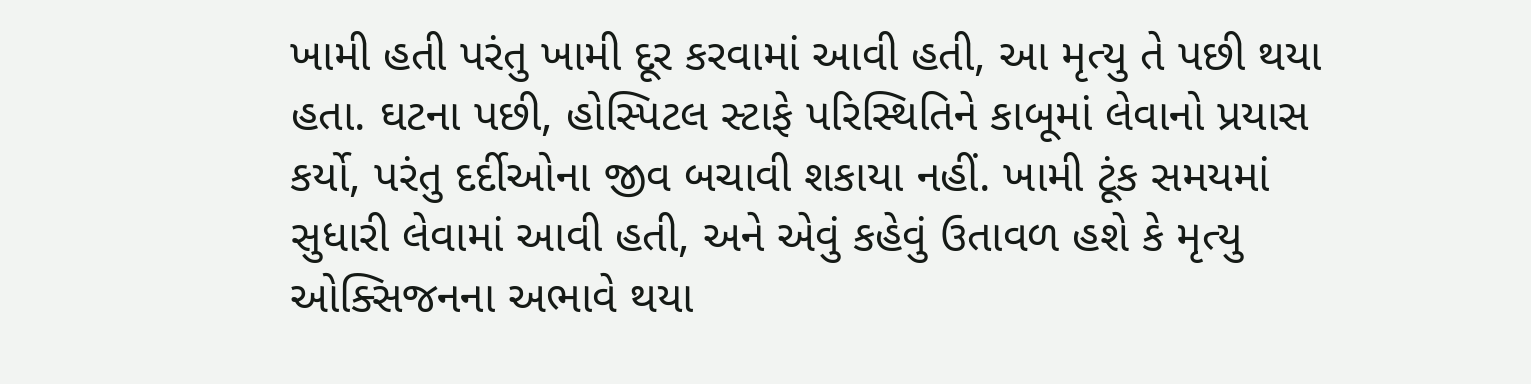ખામી હતી પરંતુ ખામી દૂર કરવામાં આવી હતી, આ મૃત્યુ તે પછી થયા હતા. ઘટના પછી, હોસ્પિટલ સ્ટાફે પરિસ્થિતિને કાબૂમાં લેવાનો પ્રયાસ કર્યો, પરંતુ દર્દીઓના જીવ બચાવી શકાયા નહીં. ખામી ટૂંક સમયમાં સુધારી લેવામાં આવી હતી, અને એવું કહેવું ઉતાવળ હશે કે મૃત્યુ ઓક્સિજનના અભાવે થયા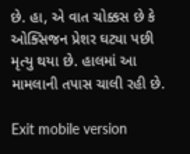છે. હા, એ વાત ચોક્કસ છે કે ઓક્સિજન પ્રેશર ઘટ્યા પછી મૃત્યુ થયા છે. હાલમાં આ મામલાની તપાસ ચાલી રહી છે.

Exit mobile version